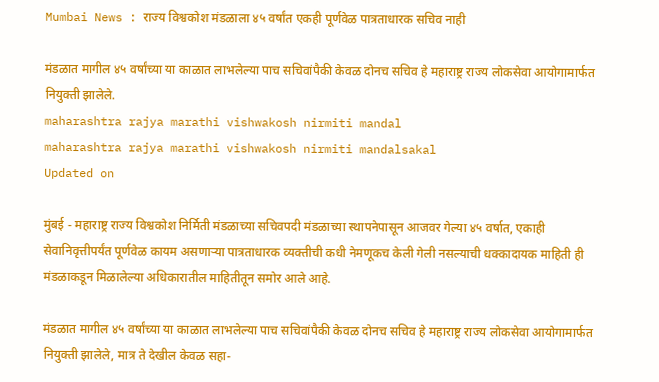Mumbai News : राज्य विश्वकोश मंडळाला ४५ वर्षांत एकही पूर्णवेळ पात्रताधारक सचिव नाही

मंडळात मागील ४५ वर्षांच्या या काळात लाभलेल्या पाच सचिवांपैकी केवळ दोनच सचिव हे महाराष्ट्र राज्य लोकसेवा आयोगामार्फत नियुक्ती झालेले.
maharashtra rajya marathi vishwakosh nirmiti mandal
maharashtra rajya marathi vishwakosh nirmiti mandalsakal
Updated on

मुंबई - महाराष्ट्र राज्य विश्वकोश निर्मिती मंडळाच्या सचिवपदी मंडळाच्या स्थापनेपासून आजवर गेल्या ४५ वर्षात, एकाही सेवानिवृत्तीपर्यंत पूर्णवेळ कायम असणाऱ्या पात्रताधारक व्यक्तीची कधी नेमणूकच केली गेली नसल्याची धक्कादायक माहिती ही मंडळाकडून मिळालेल्या अधिकारातील माहितीतून समोर आले आहे.

मंडळात मागील ४५ वर्षांच्या या काळात लाभलेल्या पाच सचिवांपैकी केवळ दोनच सचिव हे महाराष्ट्र राज्य लोकसेवा आयोगामार्फत नियुक्ती झालेले, मात्र ते देखील केवळ सहा-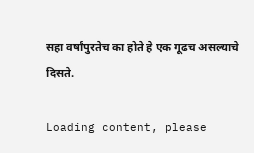सहा वर्षांपुरतेच का होते हे एक गूढच असल्याचे दिसते.

Loading content, please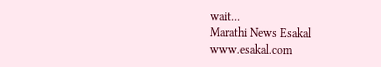wait...
Marathi News Esakal
www.esakal.com